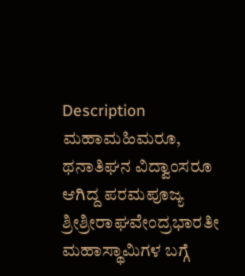Description
ಮಹಾಮಹಿಮರೂ, ಥನಾತಿಘನ ವಿದ್ವಾಂಸರೂ ಆಗಿದ್ದ ಪರಮಪೂಜ್ಯ ಶ್ರೀಶ್ರೀರಾಘವೇಂದ್ರಭಾರತೀ ಮಹಾಸ್ಥಾಮಿಗಳ ಬಗ್ಗೆ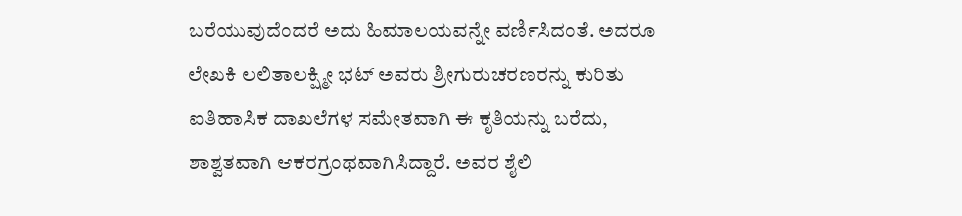ಬರೆಯುವುದೆಂದರೆ ಅದು ಹಿಮಾಲಯವನ್ನೇ ವರ್ಣಿಸಿದಂತೆ. ಅದರೂ ಲೇಖಕಿ ಲಲಿತಾಲಕ್ಷ್ಮೀ ಭಟ್ ಅವರು ಶ್ರೀಗುರುಚರಣರನ್ನು ಕುರಿತು ಐತಿಹಾಸಿಕ ದಾಖಲೆಗಳ ಸಮೇತವಾಗಿ ಈ ಕೃತಿಯನ್ನು ಬರೆದು, ಶಾಶ್ವತವಾಗಿ ಆಕರಗ್ರಂಥವಾಗಿಸಿದ್ದಾರೆ. ಅವರ ಶೈಲಿ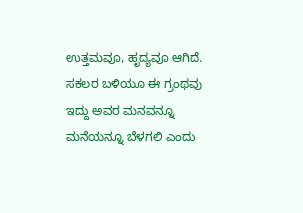ಉತ್ತಮವೂ, ಹೃದ್ಯವೂ ಆಗಿದೆ. ಸಕಲರ ಬಳಿಯೂ ಈ ಗ್ರಂಥವು ಇದ್ದು ಅವರ ಮನವನ್ನೂ ಮನೆಯನ್ನೂ ಬೆಳಗಲಿ ಎಂದು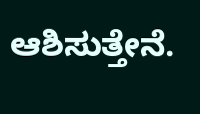ಆಶಿಸುತ್ತೇನೆ.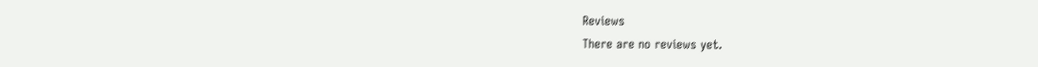Reviews
There are no reviews yet.